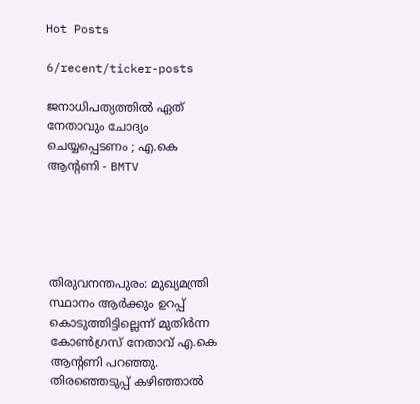Hot Posts

6/recent/ticker-posts

ജനാധിപത്യത്തില്‍ ഏത് നേതാവും ചോദ്യം ചെയ്യപ്പെടണം ; എ.കെ ആന്റണി - BMTV





തിരുവനന്തപുരം: മുഖ്യമന്ത്രി സ്ഥാനം ആര്‍ക്കും ഉറപ്പ് കൊടുത്തിട്ടില്ലെന്ന് മുതിര്‍ന്ന കോണ്‍ഗ്രസ് നേതാവ് എ.കെ ആന്റണി പറഞ്ഞു. തിരഞ്ഞെടുപ്പ് കഴിഞ്ഞാല്‍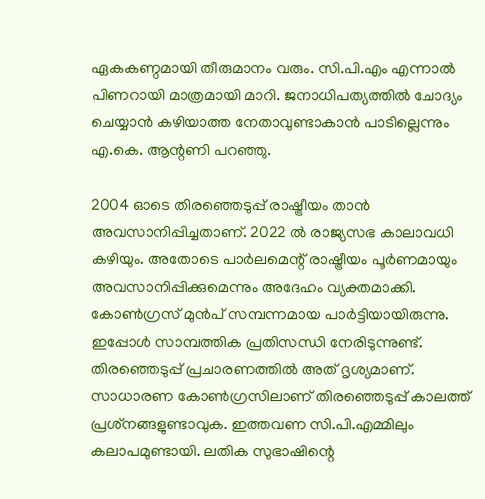ഏകകണ്ഠമായി തീരുമാനം വരും. സി.പി.എം എന്നാല്‍ പിണറായി മാത്രമായി മാറി. ജനാധിപത്യത്തില്‍ ചോദ്യം ചെയ്യാന്‍ കഴിയാത്ത നേതാവുണ്ടാകാന്‍ പാടില്ലെന്നും എ.കെ. ആന്റണി പറഞ്ഞു.

2004 ഓടെ തിരഞ്ഞെടുപ്പ് രാഷ്ട്രീയം താന്‍ അവസാനിപ്പിച്ചതാണ്. 2022 ല്‍ രാജ്യസഭ കാലാവധി കഴിയും. അതോടെ പാര്‍ലമെന്റ് രാഷ്ട്രീയം പൂര്‍ണമായും അവസാനിപ്പിക്കുമെന്നും അദേഹം വ്യക്തമാക്കി. കോണ്‍ഗ്രസ് മുന്‍പ് സമ്പന്നമായ പാര്‍ട്ടിയായിരുന്നു. ഇപ്പോള്‍ സാമ്പത്തിക പ്രതിസന്ധി നേരിടുന്നുണ്ട്. തിരഞ്ഞെടുപ്പ് പ്രചാരണത്തില്‍ അത് ദൃശ്യമാണ്. സാധാരണ കോണ്‍ഗ്രസിലാണ് തിരഞ്ഞെടുപ്പ് കാലത്ത് പ്രശ്‌നങ്ങളുണ്ടാവുക. ഇത്തവണ സി.പി.എമ്മിലും കലാപമുണ്ടായി. ലതിക സുഭാഷിന്റെ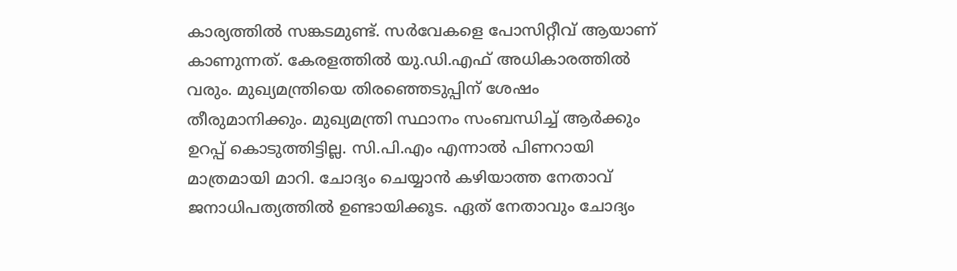കാര്യത്തില്‍ സങ്കടമുണ്ട്. സര്‍വേകളെ പോസിറ്റീവ് ആയാണ് കാണുന്നത്. കേരളത്തില്‍ യു.ഡി.എഫ് അധികാരത്തില്‍ വരും. മുഖ്യമന്ത്രിയെ തിരഞ്ഞെടുപ്പിന് ശേഷം തീരുമാനിക്കും. മുഖ്യമന്ത്രി സ്ഥാനം സംബന്ധിച്ച് ആര്‍ക്കും ഉറപ്പ് കൊടുത്തിട്ടില്ല. സി.പി.എം എന്നാല്‍ പിണറായി മാത്രമായി മാറി. ചോദ്യം ചെയ്യാന്‍ കഴിയാത്ത നേതാവ് ജനാധിപത്യത്തില്‍ ഉണ്ടായിക്കൂട. ഏത് നേതാവും ചോദ്യം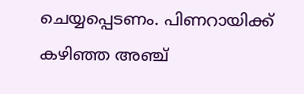ചെയ്യപ്പെടണം. പിണറായിക്ക് കഴിഞ്ഞ അഞ്ച്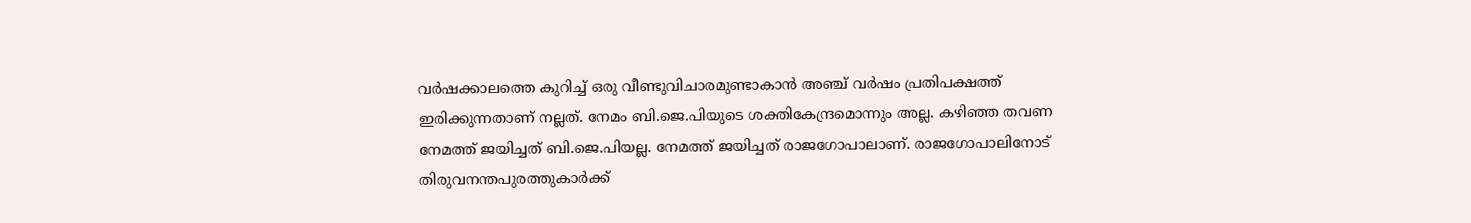വര്‍ഷക്കാലത്തെ കുറിച്ച് ഒരു വീണ്ടുവിചാരമുണ്ടാകാന്‍ അഞ്ച് വര്‍ഷം പ്രതിപക്ഷത്ത് ഇരിക്കുന്നതാണ് നല്ലത്. നേമം ബി.ജെ.പിയുടെ ശക്തികേന്ദ്രമൊന്നും അല്ല. കഴിഞ്ഞ തവണ നേമത്ത് ജയിച്ചത് ബി.ജെ.പിയല്ല. നേമത്ത് ജയിച്ചത് രാജഗോപാലാണ്. രാജഗോപാലിനോട് തിരുവനന്തപുരത്തുകാര്‍ക്ക്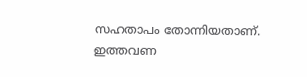സഹതാപം തോന്നിയതാണ്. ഇത്തവണ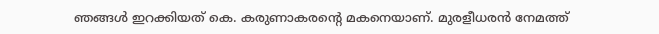ഞങ്ങള്‍ ഇറക്കിയത് കെ. കരുണാകരന്റെ മകനെയാണ്. മുരളീധരന്‍ നേമത്ത്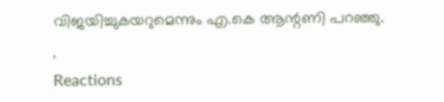വിജയിച്ചുകയറുമെന്നും എ.കെ ആന്റണി പറഞ്ഞു.

'
Reactions